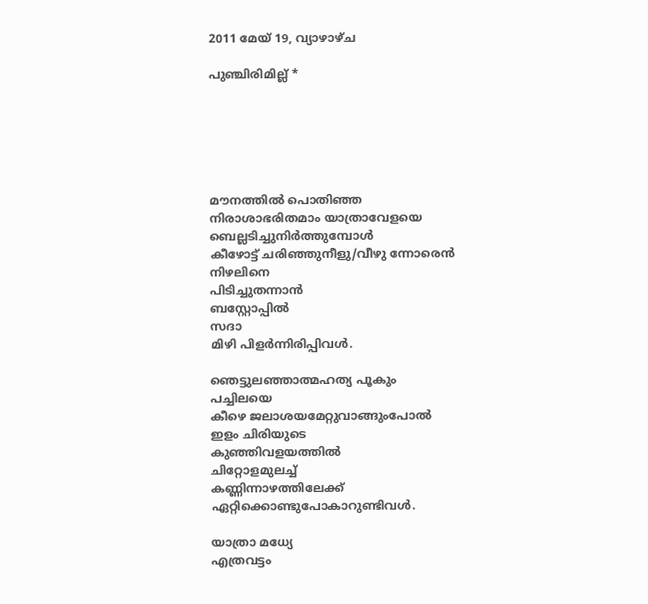2011 മേയ് 19, വ്യാഴാഴ്‌ച

പുഞ്ചിരിമില്ല്‌ *






മൗനത്തില്‍ പൊതിഞ്ഞ
നിരാശാഭരിതമാം യാത്രാവേളയെ
ബെല്ലടിച്ചുനിര്‍ത്തുമ്പോള്‍
കീഴോട്ട്‌ ചരിഞ്ഞുനീളു/വീഴു ന്നോരെന്‍
നിഴലിനെ
പിടിച്ചുതന്നാന്‍
ബസ്റ്റോപ്പില്‍
സദാ
മിഴി പിളര്‍ന്നിരിപ്പിവള്‍.

ഞെട്ടുലഞ്ഞാത്മഹത്യ പൂകും
പച്ചിലയെ
കീഴെ ജലാശയമേറ്റുവാങ്ങുംപോല്‍
ഇളം ചിരിയുടെ
കുഞ്ഞിവളയത്തില്‍
ചിറ്റോളമുലച്ച്‌
കണ്ണിന്നാഴത്തിലേക്ക്‌
ഏറ്റിക്കൊണ്ടുപോകാറുണ്ടിവള്‍.

യാത്രാ മധ്യേ
എത്രവട്ടം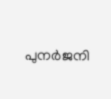പുനര്‍ജനി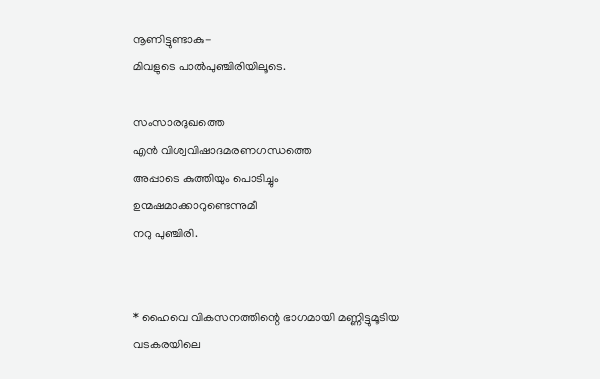നൂണിട്ടുണ്ടാകു-
മിവളുടെ പാല്‍പുഞ്ചിരിയിലൂടെ.

സംസാരദുഖത്തെ
എന്‍ വിശ്വവിഷാദമരണഗന്ധത്തെ
അപ്പാടെ കുത്തിയും പൊടിച്ചും
ഉന്മഷമാക്കാറുണ്ടെന്നുമീ
നറു പുഞ്ചിരി.


* ഹൈവെ വികസനത്തിന്റെ ഭാഗമായി മണ്ണിട്ടുമൂടിയ വടകരയിലെ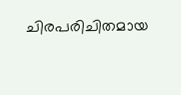ചിരപരിചിതമായ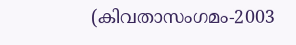(കിവതാസംഗമം-2003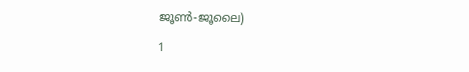ജൂണ്‍-ജൂലൈ)

1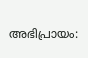അഭിപ്രായം: